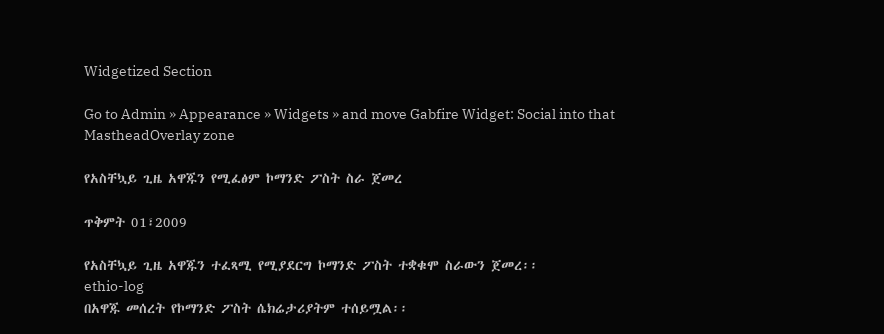Widgetized Section

Go to Admin » Appearance » Widgets » and move Gabfire Widget: Social into that MastheadOverlay zone

የአስቸኳይ ጊዜ አዋጁን የሚፈፅም ኮማንድ ፖስት ስራ ጀመረ

ጥቅምት 01፣2009

የአስቸኳይ ጊዜ አዋጁን ተፈጻሚ የሚያደርግ ኮማንድ ፖስት ተቋቁሞ ስራውን ጀመረ፡፡
ethio-log
በአዋጁ መሰረት የኮማንድ ፖስት ሴክሬታሪያትም ተሰይሟል፡፡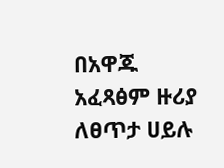በአዋጁ አፈጻፅም ዙሪያ ለፀጥታ ሀይሉ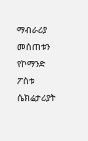ማብራሪያ መሰጠቱን የኮማንድ ፖስቱ ሴክሬታሪያት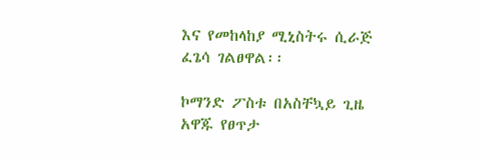እና የመከላከያ ሚኒስትሩ ሲራጅ ፈጌሳ ገልፀዋል፡፡

ኮማንድ ፖስቱ በአስቸኳይ ጊዜ አዋጁ የፀጥታ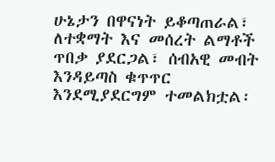ሁኔታን በዋናነት ይቆጣጠራል፣ ለተቋማት እና መሰረት ልማቶች ጥበቃ ያደርጋል፣ ሰብአዊ መብት እንዳይጣስ ቁጥጥር እንደሚያደርግም ተመልክቷል፡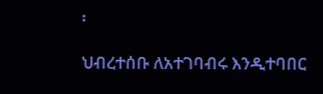፡

ህብረተሰቡ ለአተገባብሩ እንዲተባበር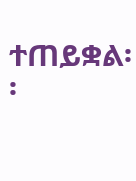ተጠይቋል፡፡